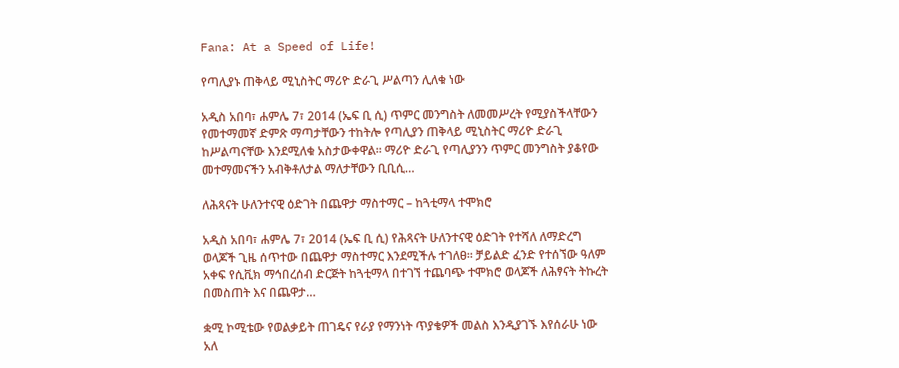Fana: At a Speed of Life!

የጣሊያኑ ጠቅላይ ሚኒስትር ማሪዮ ድራጊ ሥልጣን ሊለቁ ነው

አዲስ አበባ፣ ሐምሌ 7፣ 2014 (ኤፍ ቢ ሲ) ጥምር መንግስት ለመመሥረት የሚያስችላቸውን የመተማመኛ ድምጽ ማጣታቸውን ተከትሎ የጣሊያን ጠቅላይ ሚኒስትር ማሪዮ ድራጊ ከሥልጣናቸው እንደሚለቁ አስታውቀዋል፡፡ ማሪዮ ድራጊ የጣሊያንን ጥምር መንግስት ያቆየው መተማመናችን አብቅቶለታል ማለታቸውን ቢቢሲ…

ለሕጻናት ሁለንተናዊ ዕድገት በጨዋታ ማስተማር – ከጓቲማላ ተሞክሮ

አዲስ አበባ፣ ሐምሌ 7፣ 2014 (ኤፍ ቢ ሲ) የሕጻናት ሁለንተናዊ ዕድገት የተሻለ ለማድረግ ወላጆች ጊዜ ሰጥተው በጨዋታ ማስተማር እንደሚችሉ ተገለፀ፡፡ ቻይልድ ፈንድ የተሰኘው ዓለም አቀፍ የሲቪክ ማኅበረሰብ ድርጅት ከጓቲማላ በተገኘ ተጨባጭ ተሞክሮ ወላጆች ለሕፃናት ትኩረት በመስጠት እና በጨዋታ…

ቋሚ ኮሚቴው የወልቃይት ጠገዴና የራያ የማንነት ጥያቄዎች መልስ እንዲያገኙ እየሰራሁ ነው አለ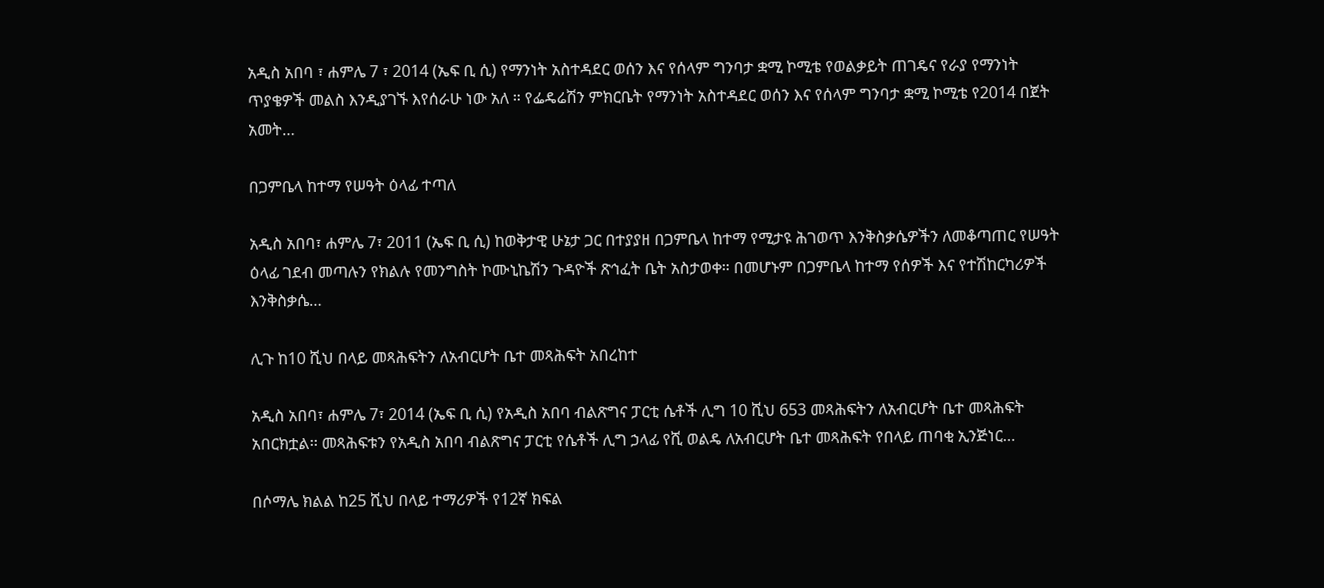አዲስ አበባ ፣ ሐምሌ 7 ፣ 2014 (ኤፍ ቢ ሲ) የማንነት አስተዳደር ወሰን እና የሰላም ግንባታ ቋሚ ኮሚቴ የወልቃይት ጠገዴና የራያ የማንነት ጥያቄዎች መልስ እንዲያገኙ እየሰራሁ ነው አለ ። የፌዴሬሽን ምክርቤት የማንነት አስተዳደር ወሰን እና የሰላም ግንባታ ቋሚ ኮሚቴ የ2014 በጀት አመት…

በጋምቤላ ከተማ የሠዓት ዕላፊ ተጣለ

አዲስ አበባ፣ ሐምሌ 7፣ 2011 (ኤፍ ቢ ሲ) ከወቅታዊ ሁኔታ ጋር በተያያዘ በጋምቤላ ከተማ የሚታዩ ሕገወጥ እንቅስቃሴዎችን ለመቆጣጠር የሠዓት ዕላፊ ገደብ መጣሉን የክልሉ የመንግስት ኮሙኒኬሽን ጉዳዮች ጽኅፈት ቤት አስታወቀ። በመሆኑም በጋምቤላ ከተማ የሰዎች እና የተሽከርካሪዎች እንቅስቃሴ…

ሊጉ ከ10 ሺህ በላይ መጻሕፍትን ለአብርሆት ቤተ መጻሕፍት አበረከተ

አዲስ አበባ፣ ሐምሌ 7፣ 2014 (ኤፍ ቢ ሲ) የአዲስ አበባ ብልጽግና ፓርቲ ሴቶች ሊግ 10 ሺህ 653 መጻሕፍትን ለአብርሆት ቤተ መጻሕፍት አበርክቷል፡፡ መጻሕፍቱን የአዲስ አበባ ብልጽግና ፓርቲ የሴቶች ሊግ ኃላፊ የሺ ወልዴ ለአብርሆት ቤተ መጻሕፍት የበላይ ጠባቂ ኢንጅነር…

በሶማሌ ክልል ከ25 ሺህ በላይ ተማሪዎች የ12ኛ ክፍል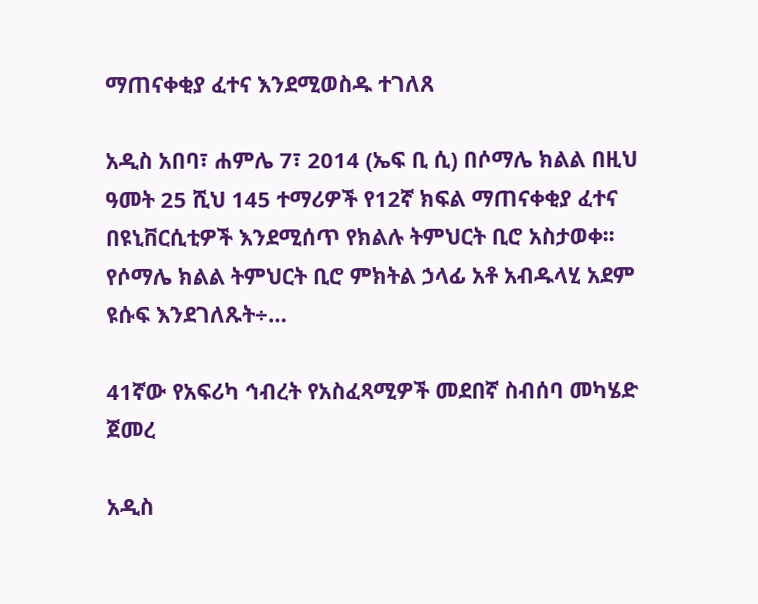ማጠናቀቂያ ፈተና እንደሚወስዱ ተገለጸ

አዲስ አበባ፣ ሐምሌ 7፣ 2014 (ኤፍ ቢ ሲ) በሶማሌ ክልል በዚህ ዓመት 25 ሺህ 145 ተማሪዎች የ12ኛ ክፍል ማጠናቀቂያ ፈተና በዩኒቨርሲቲዎች እንደሚሰጥ የክልሉ ትምህርት ቢሮ አስታወቀ፡፡ የሶማሌ ክልል ትምህርት ቢሮ ምክትል ኃላፊ አቶ አብዱላሂ አደም ዩሱፍ እንደገለጹት÷…

41ኛው የአፍሪካ ኅብረት የአስፈጻሚዎች መደበኛ ስብሰባ መካሄድ ጀመረ

አዲስ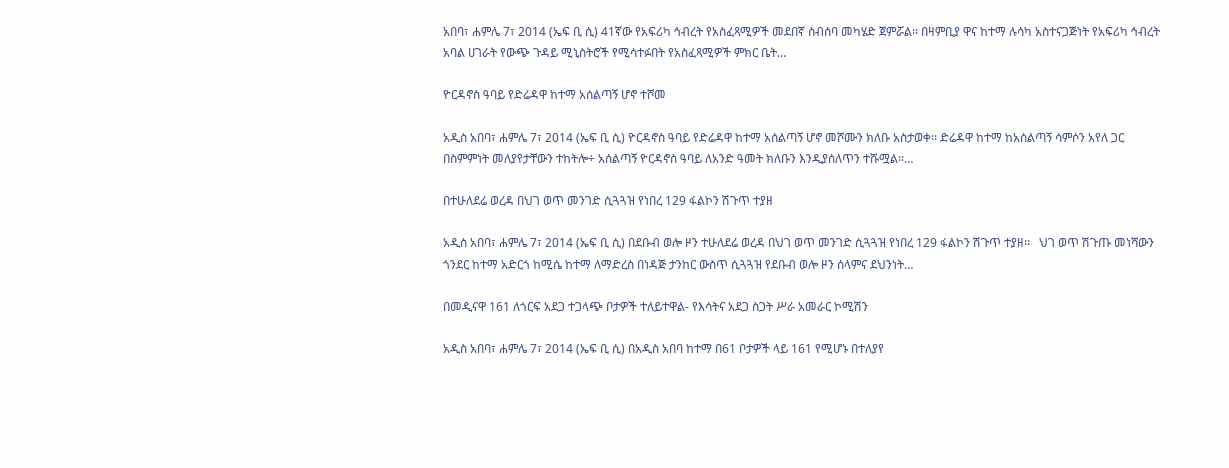አበባ፣ ሐምሌ 7፣ 2014 (ኤፍ ቢ ሲ) 41ኛው የአፍሪካ ኅብረት የአስፈጻሚዎች መደበኛ ስብሰባ መካሄድ ጀምሯል፡፡ በዛምቢያ ዋና ከተማ ሉሳካ አስተናጋጅነት የአፍሪካ ኅብረት አባል ሀገራት የውጭ ጉዳይ ሚኒስትሮች የሚሳተፉበት የአስፈጻሚዎች ምክር ቤት…

ዮርዳኖስ ዓባይ የድሬዳዋ ከተማ አሰልጣኝ ሆኖ ተሾመ

አዲስ አበባ፣ ሐምሌ 7፣ 2014 (ኤፍ ቢ ሲ) ዮርዳኖስ ዓባይ የድሬዳዋ ከተማ አሰልጣኝ ሆኖ መሾሙን ክለቡ አስታወቀ፡፡ ድሬዳዋ ከተማ ከአሰልጣኝ ሳምሶን አየለ ጋር በስምምነት መለያየታቸውን ተከትሎ÷ አሰልጣኝ ዮርዳኖስ ዓባይ ለአንድ ዓመት ክለቡን እንዲያሰለጥን ተሹሟል፡፡…

በተሁለደሬ ወረዳ በህገ ወጥ መንገድ ሲጓጓዝ የነበረ 129 ፋልኮን ሽጉጥ ተያዘ

አዲስ አበባ፣ ሐምሌ 7፣ 2014 (ኤፍ ቢ ሲ) በደቡብ ወሎ ዞን ተሁለደሬ ወረዳ በህገ ወጥ መንገድ ሲጓጓዝ የነበረ 129 ፋልኮን ሽጉጥ ተያዘ፡፡   ህገ ወጥ ሽጉጡ መነሻውን ጎንደር ከተማ አድርጎ ከሚሴ ከተማ ለማድረስ በነዳጅ ታንከር ውስጥ ሲጓጓዝ የደቡብ ወሎ ዞን ሰላምና ደህንነት…

በመዲናዋ 161 ለጎርፍ አደጋ ተጋላጭ ቦታዎች ተለይተዋል- የእሳትና አደጋ ስጋት ሥራ አመራር ኮሚሽን

አዲስ አበባ፣ ሐምሌ 7፣ 2014 (ኤፍ ቢ ሲ) በአዲስ አበባ ከተማ በ61 ቦታዎች ላይ 161 የሚሆኑ በተለያየ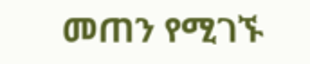መጠን የሚገኙ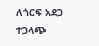ለጎርፍ አደጋ ተጋላጭ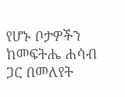የሆኑ ቦታዎችን ከመፍትሔ ሐሳብ ጋር በመለየት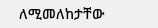ለሚመለከታቸው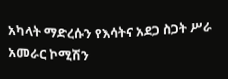አካላት ማድረሱን የእሳትና አደጋ ስጋት ሥራ አመራር ኮሚሽን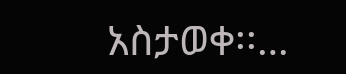አስታወቀ፡፡…